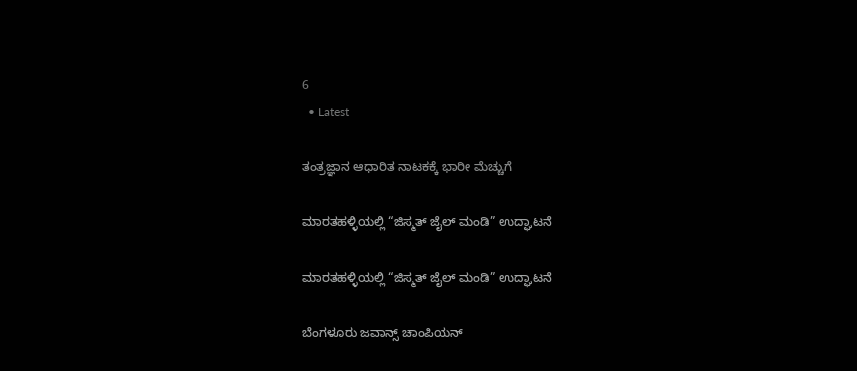6
  • Latest

ತಂತ್ರಜ್ಞಾನ ಆಧಾರಿತ ನಾಟಕಕ್ಕೆ ಭಾರೀ ಮೆಚ್ಚುಗೆ

ಮಾರತಹಳ್ಳಿಯಲ್ಲಿ “ಜಿಸ್ಮತ್ ಜೈಲ್ ಮಂಡಿ” ಉದ್ಘಾಟನೆ

ಮಾರತಹಳ್ಳಿಯಲ್ಲಿ “ಜಿಸ್ಮತ್ ಜೈಲ್ ಮಂಡಿ” ಉದ್ಘಾಟನೆ

ಬೆಂಗಳೂರು ಜವಾನ್ಸ್ ಚಾಂಪಿಯನ್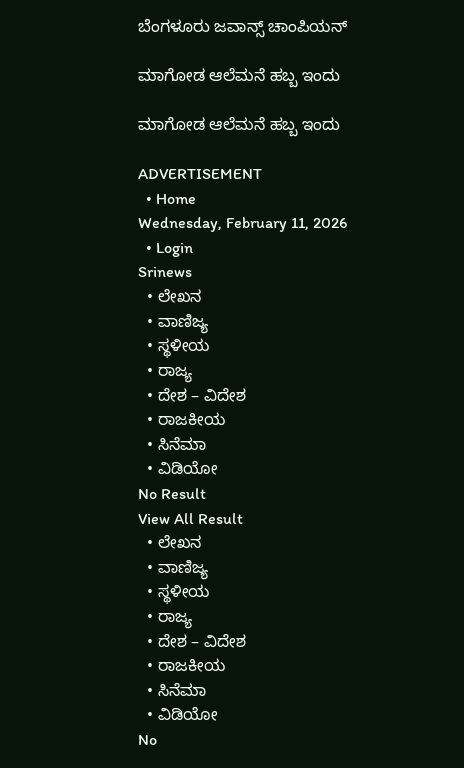ಬೆಂಗಳೂರು ಜವಾನ್ಸ್ ಚಾಂಪಿಯನ್

ಮಾಗೋಡ ಆಲೆಮನೆ ಹಬ್ಬ ಇಂದು

ಮಾಗೋಡ ಆಲೆಮನೆ ಹಬ್ಬ ಇಂದು

ADVERTISEMENT
  • Home
Wednesday, February 11, 2026
  • Login
Srinews
  • ಲೇಖನ
  • ವಾಣಿಜ್ಯ
  • ಸ್ಥಳೀಯ
  • ರಾಜ್ಯ
  • ದೇಶ – ವಿದೇಶ
  • ರಾಜಕೀಯ
  • ಸಿನೆಮಾ
  • ವಿಡಿಯೋ
No Result
View All Result
  • ಲೇಖನ
  • ವಾಣಿಜ್ಯ
  • ಸ್ಥಳೀಯ
  • ರಾಜ್ಯ
  • ದೇಶ – ವಿದೇಶ
  • ರಾಜಕೀಯ
  • ಸಿನೆಮಾ
  • ವಿಡಿಯೋ
No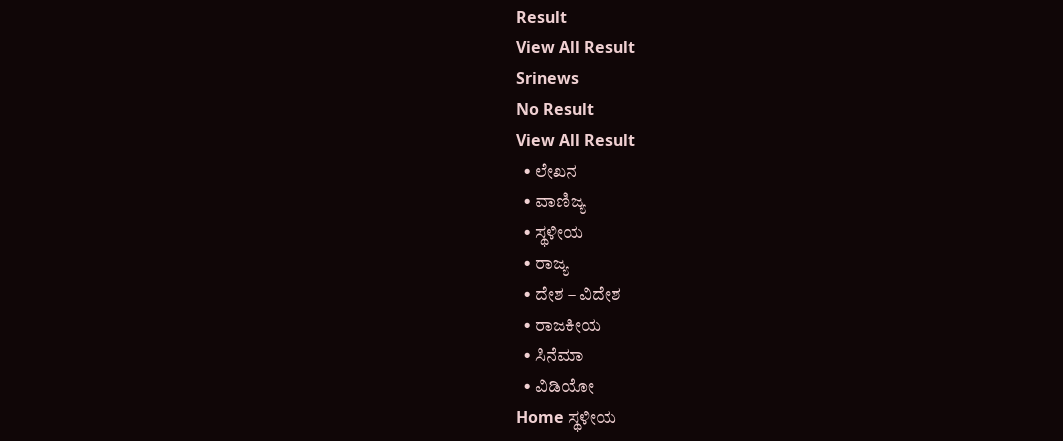Result
View All Result
Srinews
No Result
View All Result
  • ಲೇಖನ
  • ವಾಣಿಜ್ಯ
  • ಸ್ಥಳೀಯ
  • ರಾಜ್ಯ
  • ದೇಶ – ವಿದೇಶ
  • ರಾಜಕೀಯ
  • ಸಿನೆಮಾ
  • ವಿಡಿಯೋ
Home ಸ್ಥಳೀಯ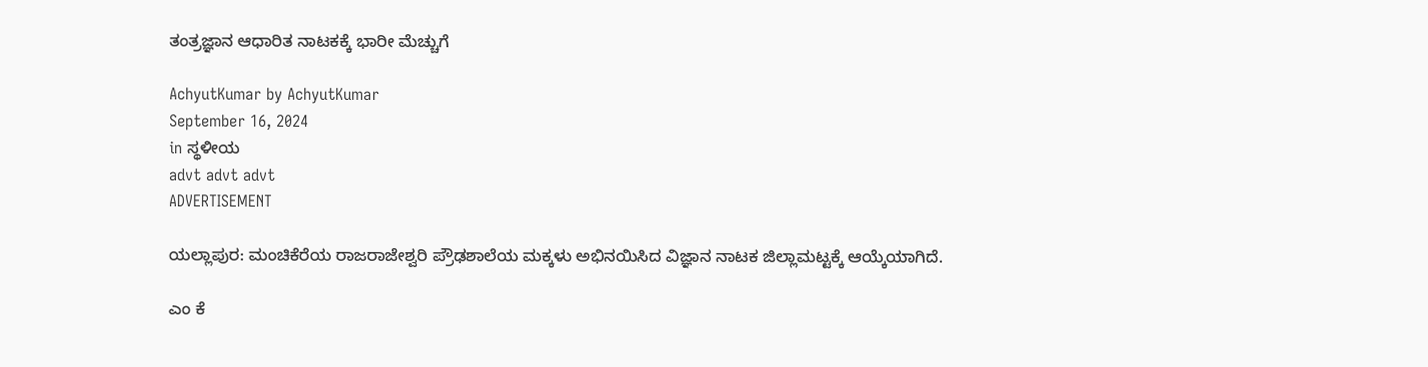ತಂತ್ರಜ್ಞಾನ ಆಧಾರಿತ ನಾಟಕಕ್ಕೆ ಭಾರೀ ಮೆಚ್ಚುಗೆ

AchyutKumar by AchyutKumar
September 16, 2024
in ಸ್ಥಳೀಯ
advt advt advt
ADVERTISEMENT

ಯಲ್ಲಾಪುರ: ಮಂಚಿಕೆರೆಯ ರಾಜರಾಜೇಶ್ವರಿ ಪ್ರೌಢಶಾಲೆಯ ಮಕ್ಕಳು ಅಭಿನಯಿಸಿದ ವಿಜ್ಞಾನ ನಾಟಕ ಜಿಲ್ಲಾಮಟ್ಟಕ್ಕೆ ಆಯ್ಕೆಯಾಗಿದೆ.

ಎಂ ಕೆ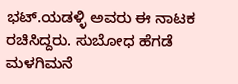ಭಟ್.ಯಡಳ್ಳಿ ಅವರು ಈ ನಾಟಕ ರಚಿಸಿದ್ದರು. ಸುಬೋಧ ಹೆಗಡೆ ಮಳಗಿಮನೆ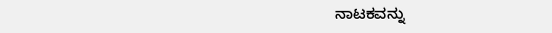ನಾಟಕವನ್ನು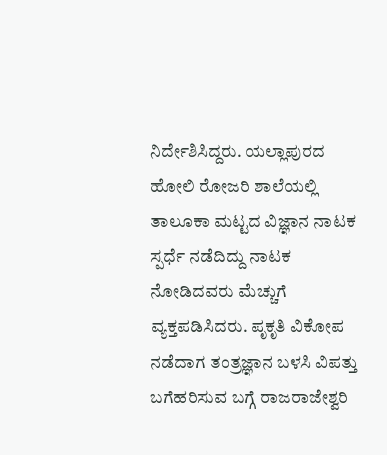ನಿರ್ದೇಶಿಸಿದ್ದರು. ಯಲ್ಲಾಪುರದ ಹೋಲಿ ರೋಜರಿ ಶಾಲೆಯಲ್ಲಿ ತಾಲೂಕಾ ಮಟ್ಟದ ವಿಜ್ಞಾನ ನಾಟಕ ಸ್ಪರ್ಧೆ ನಡೆದಿದ್ದು ನಾಟಕ ನೋಡಿದವರು ಮೆಚ್ಚುಗೆ ವ್ಯಕ್ತಪಡಿಸಿದರು. ಪೃಕೃತಿ ವಿಕೋಪ ನಡೆದಾಗ ತಂತ್ರಜ್ಞಾನ ಬಳಸಿ ವಿಪತ್ತು ಬಗೆಹರಿಸುವ ಬಗ್ಗೆ ರಾಜರಾಜೇಶ್ವರಿ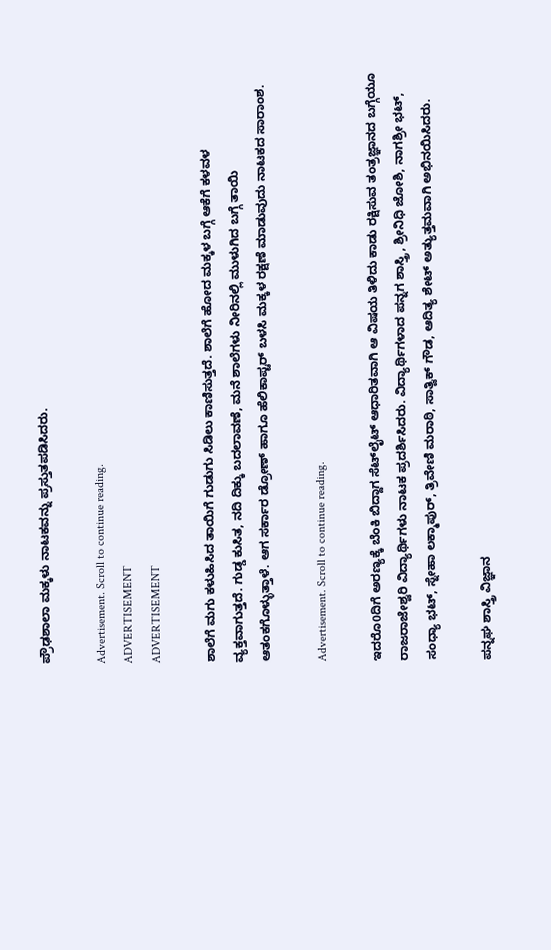ಪ್ರೌಢಶಾಲಾ ಮಕ್ಕಳು ನಾಟಕವನ್ನು ಪ್ರಸ್ತುತಪಡಿಸಿದರು.

Advertisement. Scroll to continue reading.
ADVERTISEMENT
ADVERTISEMENT

ಶಾಲೆಗೆ ಮಗು ಕಳುಹಿಸಿದ ತಾಯಿಗೆ ಗುಡುಗು ಸಿಡಿಲು ಕಾಣಿಸುತ್ತದೆ. ಶಾಲೆಗೆ ಹೋದ ಮಕ್ಕಳ ಬಗ್ಗೆ ಆಕೆಗೆ ಕಳವಳ ವ್ಯಕ್ತವಾಗುತ್ತದೆ. ಗುಡ್ಡ ಕುಸಿತ, ನದಿ ದಿಕ್ಕು ಬದಲಾವಣೆ, ಮನೆ ಶಾಲೆಗಳು ನೀರಿನಲ್ಲಿ ಮುಳುಗಿದ ಬಗ್ಗೆ ತಾಯಿ ಆತಂಕಗೊಳ್ಳುತ್ತಾಳೆ. ಆಗ ಸರ್ಕಾರ ಡ್ರೋಣ್ ಹಾಗೂ ಹೆಲಿಕಾಪ್ಟರ್ ಬಳಸಿ ಮಕ್ಕಳ ರಕ್ಷಣೆ ಮಾಡುವುದು ನಾಟಕದ ಸಾರಾಂಶ.

Advertisement. Scroll to continue reading.

ಇದರೊ0ದಿಗೆ ಅರಣ್ಯಕ್ಕೆ ಬೆಂಕಿ ಬಿದ್ದಾಗ ಸೆಟ್‌ಲೈಟ್ ಆಧಾರಿತವಾಗಿ ಆ ವಿಷಯ ತಿಳಿದು ಕಾಡು ರಕ್ಷಿಸುವ ತಂತ್ರಜ್ಞಾನದ ಬಗ್ಗೆಯೂ ರಾಜರಾಜೇಶ್ವರಿ ವಿದ್ಯಾರ್ಥಿಗಳು ನಾಟಕ ಪ್ರದರ್ಶಿಸಿದರು. ವಿದ್ಯಾರ್ಥಿಗಳಾದ ಪನ್ನಗ ಶಾಸ್ತ್ರಿ, ಶ್ರೀನಿಧಿ ಜೋಶಿ, ನಾಗಶ್ರೀ ಭಟ್, ಸಂಧ್ಯಾ ಭಟ್, ಸ್ನೇಹಾ ಲಕ್ಮಾಪುರ್, ತ್ರಿವೇಣಿ ಮರಾಠಿ, ಸಾತ್ವಿಕ್ ಗೌಡ, ಆದಿತ್ಯ ಶೇಟ್ ಅತ್ಯುತ್ತಮವಾಗಿ ಅಭಿನಯಿಸಿದರು.

ಪನ್ನಘ ಶಾಸ್ತ್ರಿ ವಿಜ್ಞಾನ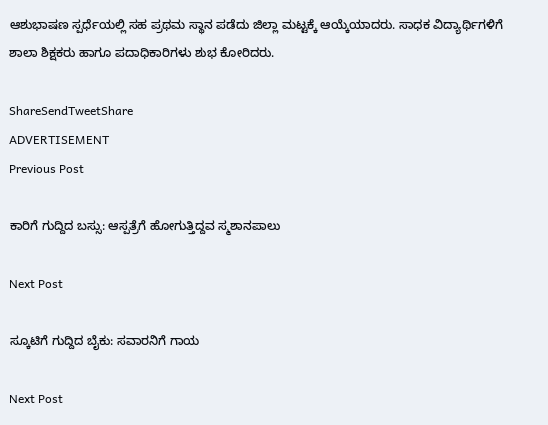ಆಶುಭಾಷಣ ಸ್ಪರ್ಧೆಯಲ್ಲಿ ಸಹ ಪ್ರಥಮ ಸ್ಥಾನ ಪಡೆದು ಜಿಲ್ಲಾ ಮಟ್ಟಕ್ಕೆ ಆಯ್ಕೆಯಾದರು. ಸಾಧಕ ವಿದ್ಯಾರ್ಥಿಗಳಿಗೆ ಶಾಲಾ ಶಿಕ್ಷಕರು ಹಾಗೂ ಪದಾಧಿಕಾರಿಗಳು ಶುಭ ಕೋರಿದರು.

ShareSendTweetShare
ADVERTISEMENT
Previous Post

ಕಾರಿಗೆ ಗುದ್ದಿದ ಬಸ್ಸು: ಆಸ್ಪತ್ರೆಗೆ ಹೋಗುತ್ತಿದ್ದವ ಸ್ಮಶಾನಪಾಲು

Next Post

ಸ್ಕೂಟಿಗೆ ಗುದ್ದಿದ ಬೈಕು: ಸವಾರನಿಗೆ ಗಾಯ

Next Post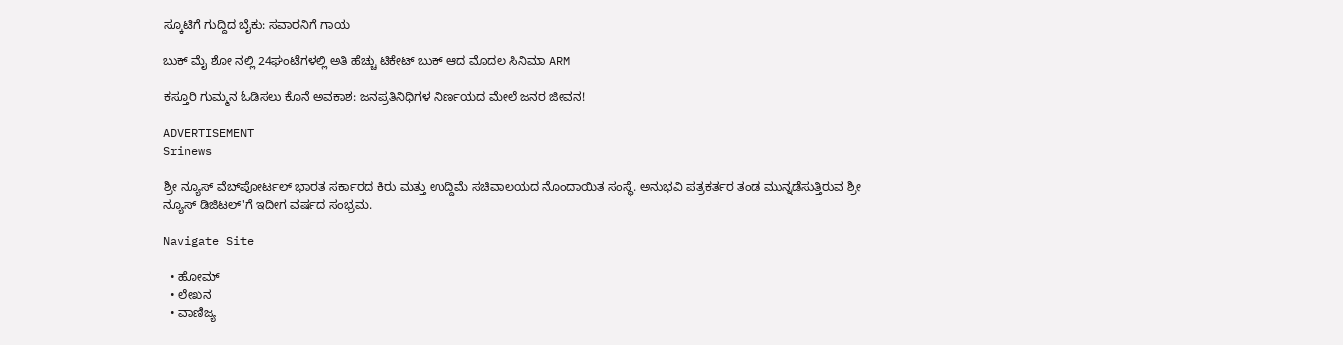ಸ್ಕೂಟಿಗೆ ಗುದ್ದಿದ ಬೈಕು: ಸವಾರನಿಗೆ ಗಾಯ

ಬುಕ್ ಮೈ ಶೋ ನಲ್ಲಿ 24ಘಂಟೆಗಳಲ್ಲಿ ಅತಿ ಹೆಚ್ಚು ಟಿಕೇಟ್ ಬುಕ್ ಆದ ಮೊದಲ ಸಿನಿಮಾ ARM

ಕಸ್ತೂರಿ ಗುಮ್ಮನ ಓಡಿಸಲು ಕೊನೆ ಅವಕಾಶ: ಜನಪ್ರತಿನಿಧಿಗಳ ನಿರ್ಣಯದ ಮೇಲೆ ಜನರ ಜೀವನ!

ADVERTISEMENT
Srinews

ಶ್ರೀ ನ್ಯೂಸ್ ವೆಬ್‌ಪೋರ್ಟಲ್ ಭಾರತ ಸರ್ಕಾರದ ಕಿರು ಮತ್ತು ಉದ್ದಿಮೆ ಸಚಿವಾಲಯದ ನೊಂದಾಯಿತ ಸಂಸ್ಥೆ. ಅನುಭವಿ ಪತ್ರಕರ್ತರ ತಂಡ ಮುನ್ನಡೆಸುತ್ತಿರುವ ಶ್ರೀ ನ್ಯೂಸ್ ಡಿಜಿಟಲ್'ಗೆ ಇದೀಗ ವರ್ಷದ ಸಂಭ್ರಮ.

Navigate Site

  • ಹೋಮ್
  • ಲೇಖನ
  • ವಾಣಿಜ್ಯ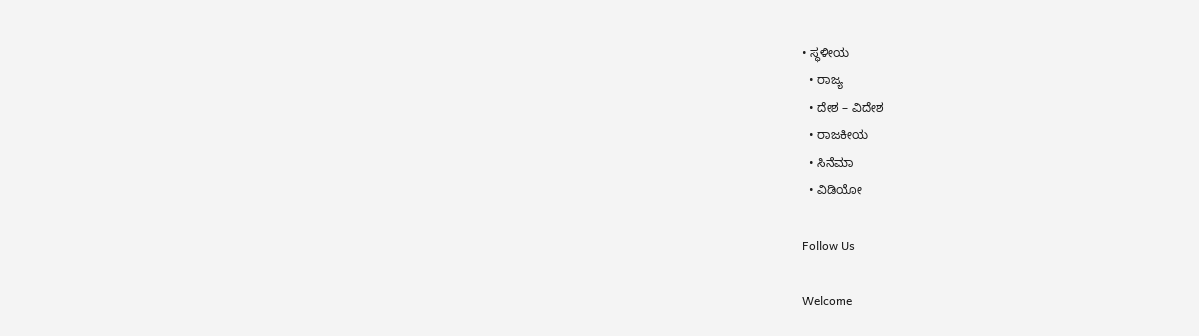• ಸ್ಥಳೀಯ
  • ರಾಜ್ಯ
  • ದೇಶ – ವಿದೇಶ
  • ರಾಜಕೀಯ
  • ಸಿನೆಮಾ
  • ವಿಡಿಯೋ

Follow Us

Welcome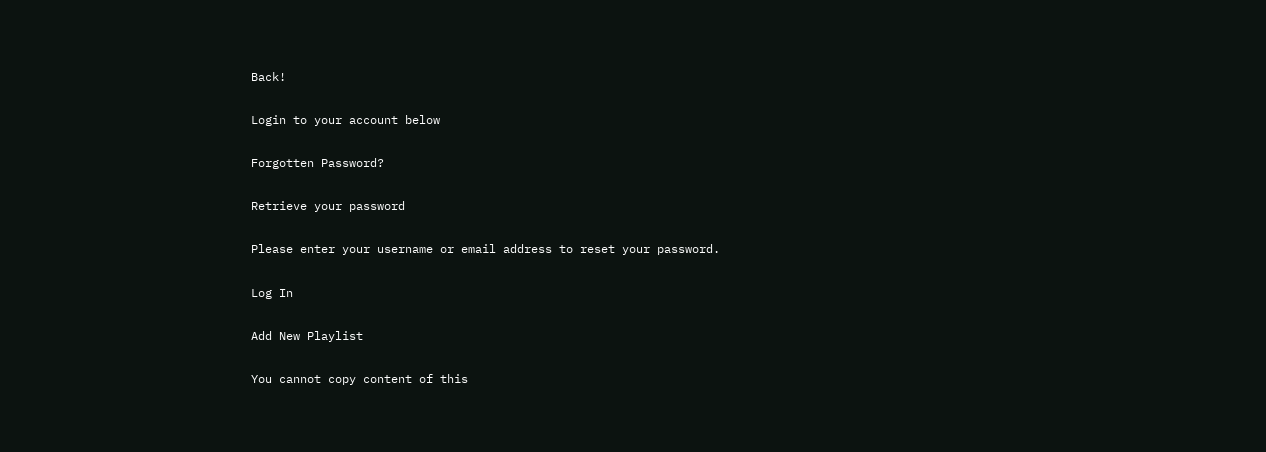Back!

Login to your account below

Forgotten Password?

Retrieve your password

Please enter your username or email address to reset your password.

Log In

Add New Playlist

You cannot copy content of this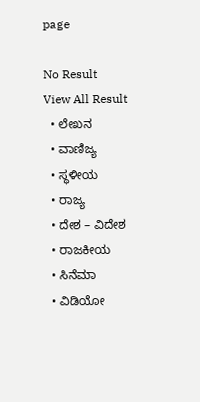page

No Result
View All Result
  • ಲೇಖನ
  • ವಾಣಿಜ್ಯ
  • ಸ್ಥಳೀಯ
  • ರಾಜ್ಯ
  • ದೇಶ – ವಿದೇಶ
  • ರಾಜಕೀಯ
  • ಸಿನೆಮಾ
  • ವಿಡಿಯೋ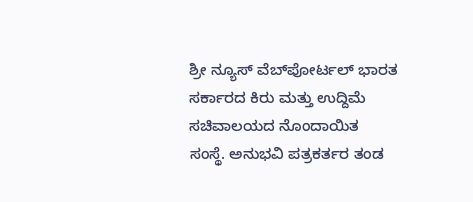ಶ್ರೀ ನ್ಯೂಸ್ ವೆಬ್‌ಪೋರ್ಟಲ್ ಭಾರತ ಸರ್ಕಾರದ ಕಿರು ಮತ್ತು ಉದ್ದಿಮೆ ಸಚಿವಾಲಯದ ನೊಂದಾಯಿತ ಸಂಸ್ಥೆ. ಅನುಭವಿ ಪತ್ರಕರ್ತರ ತಂಡ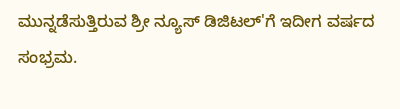ಮುನ್ನಡೆಸುತ್ತಿರುವ ಶ್ರೀ ನ್ಯೂಸ್ ಡಿಜಿಟಲ್'ಗೆ ಇದೀಗ ವರ್ಷದ ಸಂಭ್ರಮ.